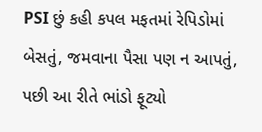PSI છું કહી કપલ મફતમાં રેપિડોમાં બેસતું, જમવાના પૈસા પણ ન આપતું, પછી આ રીતે ભાંડો ફૂટ્યો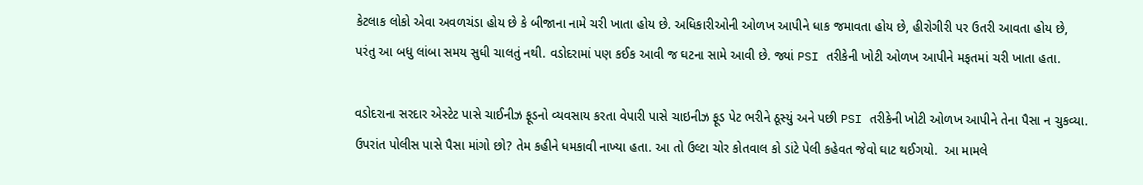કેટલાક લોકો એવા અવળચંડા હોય છે કે બીજાના નામે ચરી ખાતા હોય છે. અધિકારીઓની ઓળખ આપીને ધાક જમાવતા હોય છે, હીરોગીરી પર ઉતરી આવતા હોય છે, પરંતુ આ બધુ લાંબા સમય સુધી ચાલતું નથી. વડોદરામાં પણ કઈક આવી જ ઘટના સામે આવી છે. જ્યાં PSI તરીકેની ખોટી ઓળખ આપીને મફતમાં ચરી ખાતા હતા.

વડોદરાના સરદાર એસ્ટેટ પાસે ચાઈનીઝ ફૂડનો વ્યવસાય કરતા વેપારી પાસે ચાઇનીઝ ફૂડ પેટ ભરીને ઠૂસ્યું અને પછી PSI તરીકેની ખોટી ઓળખ આપીને તેના પૈસા ન ચુકવ્યા. ઉપરાંત પોલીસ પાસે પૈસા માંગો છો? તેમ કહીને ધમકાવી નાખ્યા હતા. આ તો ઉલ્ટા ચોર કોતવાલ કો ડાંટે પેલી કહેવત જેવો ઘાટ થઈગયો.  આ મામલે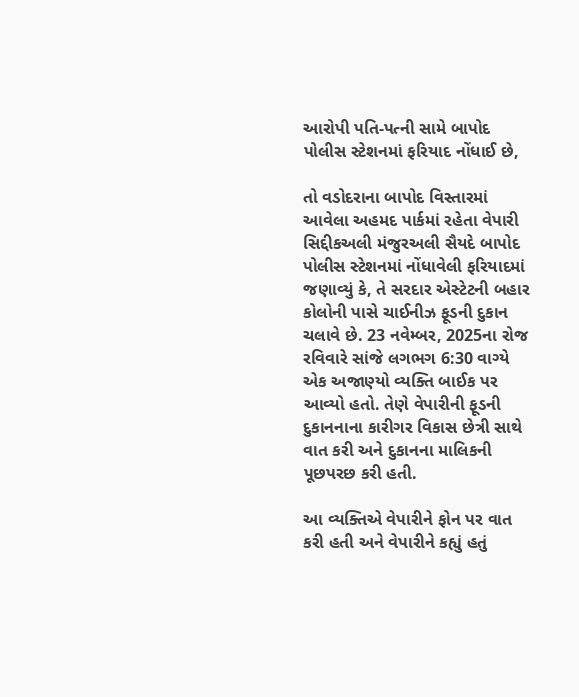આરોપી પતિ-પત્ની સામે બાપોદ પોલીસ સ્ટેશનમાં ફરિયાદ નોંધાઈ છે,

તો વડોદરાના બાપોદ વિસ્તારમાં આવેલા અહમદ પાર્કમાં રહેતા વેપારી સિદ્દીકઅલી મંજુરઅલી સૈયદે બાપોદ પોલીસ સ્ટેશનમાં નોંધાવેલી ફરિયાદમાં જણાવ્યું કે, તે સરદાર એસ્ટેટની બહાર કોલોની પાસે ચાઈનીઝ ફૂડની દુકાન ચલાવે છે. 23 નવેમ્બર, 2025ના રોજ રવિવારે સાંજે લગભગ 6:30 વાગ્યે એક અજાણ્યો વ્યક્તિ બાઈક પર આવ્યો હતો. તેણે વેપારીની ફૂડની દુકાનનાના કારીગર વિકાસ છેત્રી સાથે વાત કરી અને દુકાનના માલિકની પૂછપરછ કરી હતી.

આ વ્યક્તિએ વેપારીને ફોન પર વાત કરી હતી અને વેપારીને કહ્યું હતું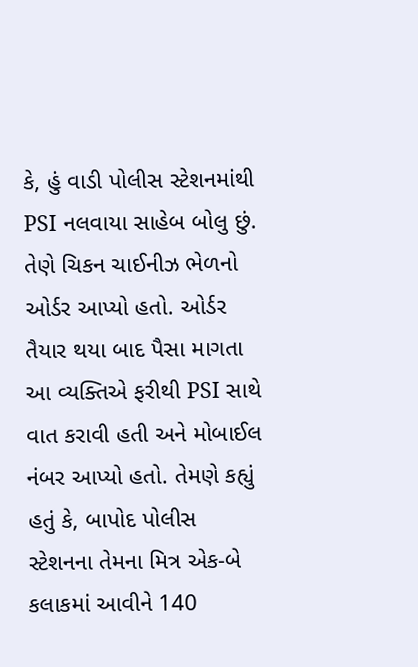કે, હું વાડી પોલીસ સ્ટેશનમાંથી PSI નલવાયા સાહેબ બોલુ છું. તેણે ચિકન ચાઈનીઝ ભેળનો ઓર્ડર આપ્યો હતો. ઓર્ડર તૈયાર થયા બાદ પૈસા માગતા આ વ્યક્તિએ ફરીથી PSI સાથે વાત કરાવી હતી અને મોબાઈલ નંબર આપ્યો હતો. તેમણે કહ્યું હતું કે, બાપોદ પોલીસ સ્ટેશનના તેમના મિત્ર એક-બે કલાકમાં આવીને 140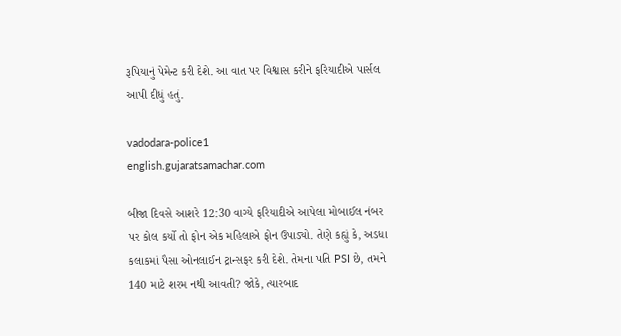રૂપિયાનું પેમેન્ટ કરી દેશે. આ વાત પર વિશ્વાસ કરીને ફરિયાદીએ પાર્સલ આપી દીધું હતું.

vadodara-police1
english.gujaratsamachar.com

બીજા દિવસે આશરે 12:30 વાગ્યે ફરિયાદીએ આપેલા મોબાઈલ નંબર પર કોલ કર્યો તો ફોન એક મહિલાએ ફોન ઉપાડ્યો. તેણે કહ્યું કે, અડધા કલાકમાં પૈસા ઓનલાઈન ટ્રાન્સફર કરી દેશે. તેમના પતિ PSI છે, તમને 140 માટે શરમ નથી આવતી? જોકે, ત્યારબાદ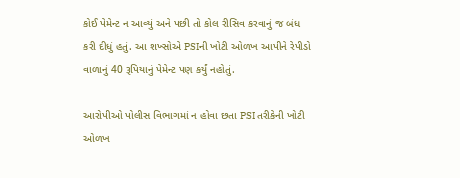કોઈ પેમેન્ટ ન આવ્યું અને પછી તો કોલ રીસિવ કરવાનું જ બંધ કરી દીધું હતું. આ શખ્સોએ PSIની ખોટી ઓળખ આપીને રેપીડો વાળાનું 40 રૂપિયાનું પેમેન્ટ પણ કર્યું નહોતું.

આરોપીઓ પોલીસ વિભાગમાં ન હોવા છતા PSI તરીકેની ખોટી ઓળખ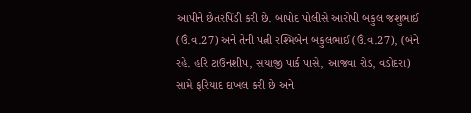આપીને છેતરપિંડી કરી છે. બાપોદ પોલીસે આરોપી બકુલ જશુભાઈ (ઉં.વ.27) અને તેની પત્ની રશ્મિબેન બકુલભાઈ (ઉં.વ.27), (બંને રહે. હરિ ટાઉનશીપ, સયાજી પાર્ક પાસે, આજવા રોડ, વડોદરા) સામે ફરિયાદ દાખલ કરી છે અને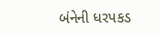બંનેની ધરપકડ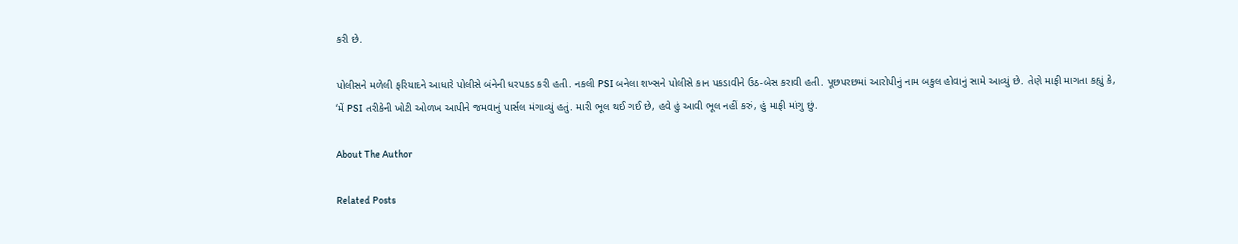કરી છે.

પોલીસને મળેલી ફરિયાદને આધારે પોલીસે બંનેની ધરપકડ કરી હતી. નકલી PSI બનેલા શખ્સને પોલીસે કાન પકડાવીને ઉઠ-બેસ કરાવી હતી. પૂછપરછમાં આરોપીનું નામ બકુલ હોવાનું સામે આવ્યું છે. તેણે માફી માગતા કહ્યું કે, ‘મેં PSI તરીકેની ખોટી ઓળખ આપીને જમવાનું પાર્સલ મંગાવ્યું હતું. મારી ભૂલ થઈ ગઈ છે, હવે હું આવી ભૂલ નહીં કરું, હું માફી માંગુ છું.

About The Author

Related Posts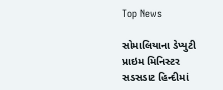Top News

સોમાલિયાના ડેપ્યુટી પ્રાઇમ મિનિસ્ટર સડસડાટ હિન્દીમાં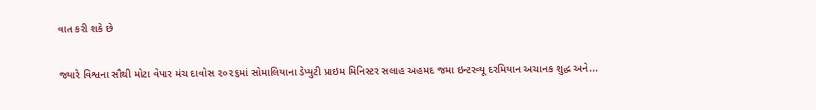વાત કરી શકે છે

જ્યારે વિશ્વના સૌથી મોટા વેપાર મંચ દાવોસ ૨૦૨૬માં સોમાલિયાના ડેપ્યુટી પ્રાઇમ મિનિસ્ટર સલાહ અહમદ જમા ઇન્ટરવ્યૂ દરમિયાન અચાનક શુદ્ધ અને...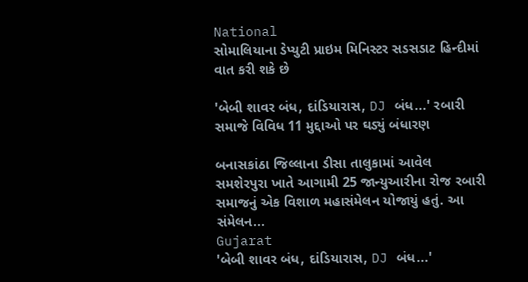National
સોમાલિયાના ડેપ્યુટી પ્રાઇમ મિનિસ્ટર સડસડાટ હિન્દીમાં વાત કરી શકે છે

'બેબી શાવર બંધ, દાંડિયારાસ, DJ બંધ...' રબારી સમાજે વિવિધ 11 મુદ્દાઓ પર ઘડ્યું બંધારણ

બનાસકાંઠા જિલ્લાના ડીસા તાલુકામાં આવેલ સમશેરપુરા ખાતે આગામી 25 જાન્યુઆરીના રોજ રબારી સમાજનું એક વિશાળ મહાસંમેલન યોજાયું હતું. આ સંમેલન...
Gujarat
'બેબી શાવર બંધ, દાંડિયારાસ, DJ બંધ...'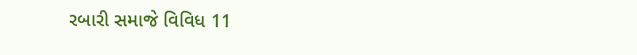રબારી સમાજે વિવિધ 11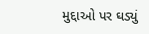મુદ્દાઓ પર ઘડ્યું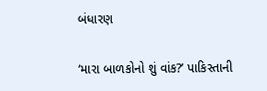બંધારણ

‘મારા બાળકોનો શું વાંક?’ પાકિસ્તાની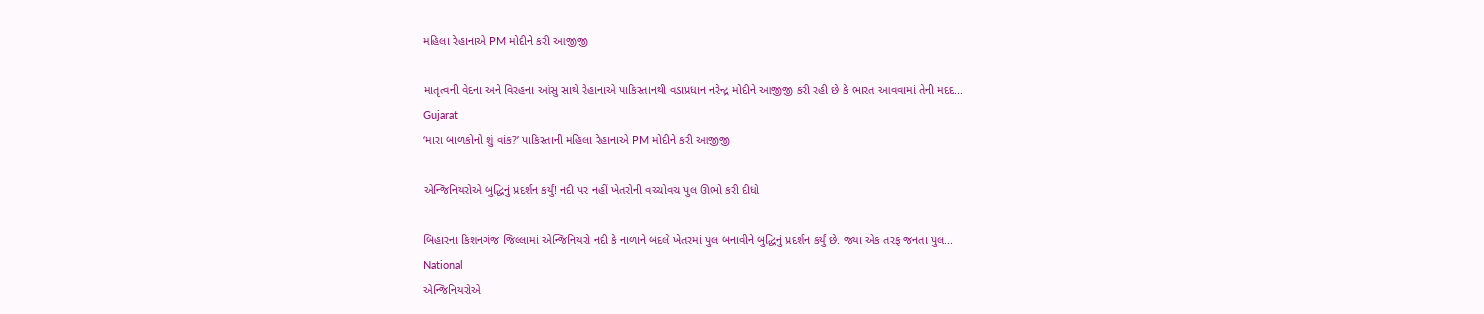મહિલા રેહાનાએ PM મોદીને કરી આજીજી

માતૃત્વની વેદના અને વિરહના આંસુ સાથે રેહાનાએ પાકિસ્તાનથી વડાપ્રધાન નરેન્દ્ર મોદીને આજીજી કરી રહી છે કે ભારત આવવામાં તેની મદદ...
Gujarat
‘મારા બાળકોનો શું વાંક?’ પાકિસ્તાની મહિલા રેહાનાએ PM મોદીને કરી આજીજી

એન્જિનિયરોએ બુદ્ધિનું પ્રદર્શન કર્યું! નદી પર નહીં ખેતરોની વચ્ચોવચ પુલ ઊભો કરી દીધો

બિહારના કિશનગંજ જિલ્લામાં એન્જિનિયરો નદી કે નાળાને બદલે ખેતરમાં પુલ બનાવીને બુદ્ધિનું પ્રદર્શન કર્યું છે. જ્યા એક તરફ જનતા પુલ...
National
એન્જિનિયરોએ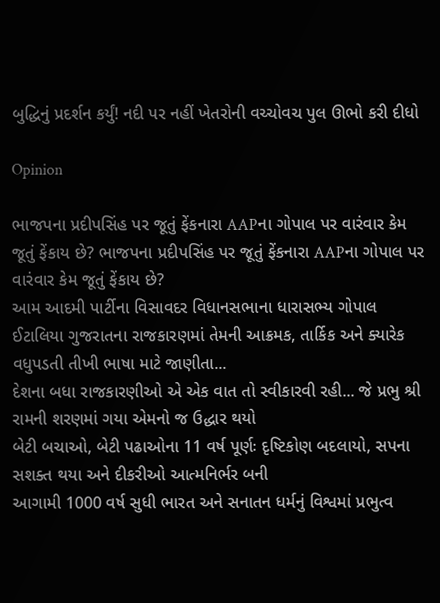બુદ્ધિનું પ્રદર્શન કર્યું! નદી પર નહીં ખેતરોની વચ્ચોવચ પુલ ઊભો કરી દીધો

Opinion

ભાજપના પ્રદીપસિંહ પર જૂતું ફેંકનારા AAPના ગોપાલ પર વારંવાર કેમ જૂતું ફેંકાય છે? ભાજપના પ્રદીપસિંહ પર જૂતું ફેંકનારા AAPના ગોપાલ પર વારંવાર કેમ જૂતું ફેંકાય છે?
આમ આદમી પાર્ટીના વિસાવદર વિધાનસભાના ધારાસભ્ય ગોપાલ ઈટાલિયા ગુજરાતના રાજકારણમાં તેમની આક્રમક, તાર્કિક અને ક્યારેક વધુપડતી તીખી ભાષા માટે જાણીતા...
દેશના બધા રાજકારણીઓ એ એક વાત તો સ્વીકારવી રહી... જે પ્રભુ શ્રી રામની શરણમાં ગયા એમનો જ ઉદ્ધાર થયો
બેટી બચાઓ, બેટી પઢાઓના 11 વર્ષ પૂર્ણઃ દૃષ્ટિકોણ બદલાયો, સપના સશક્ત થયા અને દીકરીઓ આત્મનિર્ભર બની
આગામી 1000 વર્ષ સુધી ભારત અને સનાતન ધર્મનું વિશ્વમાં પ્રભુત્વ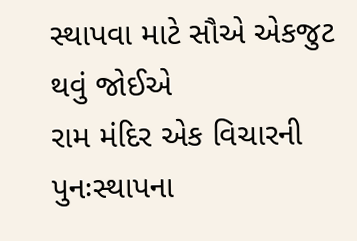સ્થાપવા માટે સૌએ એકજુટ થવું જોઈએ
રામ મંદિર એક વિચારની પુનઃસ્થાપના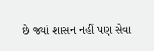છે જ્યાં શાસન નહીં પણ સેવા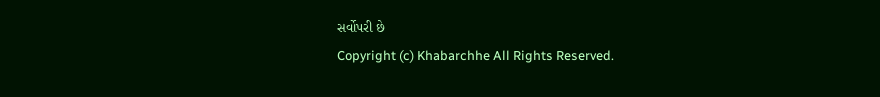સર્વોપરી છે
Copyright (c) Khabarchhe All Rights Reserved.